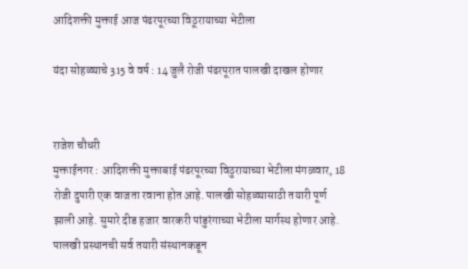आदिशक्ती मुक्ताई आज पंढरपूरच्या विठूरायाच्या भेटीला

यंदा सोहळ्याचे 315 वे वर्ष : 14 जुलै रोजी पंढरपूरात पालखी दाखल होणार


राजेश चौधरी
मुक्ताईनगर : आदिशक्ती मुक्ताबाई पंढरपूरच्या विठुरायाच्या भेटीला मंगळवार, 18 रोजी दुपारी एक वाजता रवाना होत आहे. पालखी सोहळ्यासाठी तयारी पूर्ण झाली आहे. सुमारे दीड हजार वारकरी पांडुरंगाच्या भेटीला मार्गस्थ होणार आहे. पालखी प्रस्थानची सर्व तयारी संस्थानकडून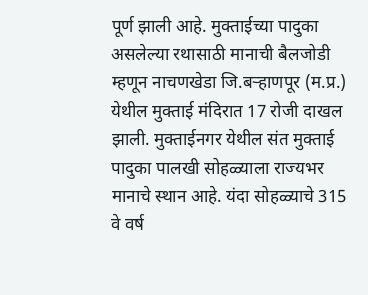पूर्ण झाली आहे. मुक्ताईच्या पादुका असलेल्या रथासाठी मानाची बैलजोडी म्हणून नाचणखेडा जि.बर्‍हाणपूर (म.प्र.) येथील मुक्ताई मंदिरात 17 रोजी दाखल झाली. मुक्ताईनगर येथील संत मुक्ताई पादुका पालखी सोहळ्याला राज्यभर मानाचे स्थान आहे. यंदा सोहळ्याचे 315 वे वर्ष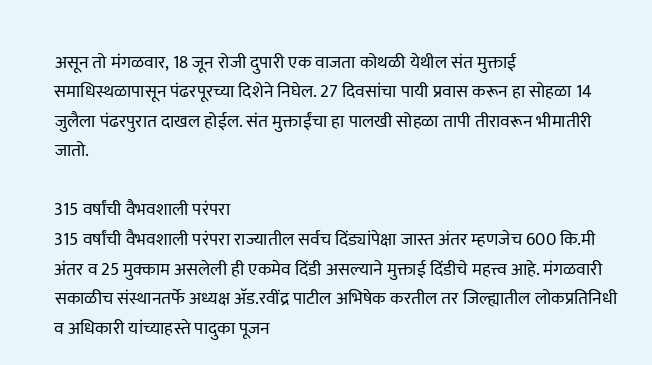असून तो मंगळवार, 18 जून रोजी दुपारी एक वाजता कोथळी येथील संत मुक्ताई समाधिस्थळापासून पंढरपूरच्या दिशेने निघेल. 27 दिवसांचा पायी प्रवास करून हा सोहळा 14 जुलैला पंढरपुरात दाखल होईल. संत मुक्ताईंचा हा पालखी सोहळा तापी तीरावरून भीमातीरी जातो.

315 वर्षांची वैभवशाली परंपरा
315 वर्षांची वैभवशाली परंपरा राज्यातील सर्वच दिंड्यांपेक्षा जास्त अंतर म्हणजेच 600 कि.मी अंतर व 25 मुक्काम असलेली ही एकमेव दिंडी असल्याने मुक्ताई दिंडीचे महत्त्व आहे. मंगळवारी सकाळीच संस्थानतर्फे अध्यक्ष अ‍ॅड.रवींद्र पाटील अभिषेक करतील तर जिल्ह्यातील लोकप्रतिनिधी व अधिकारी यांच्याहस्ते पादुका पूजन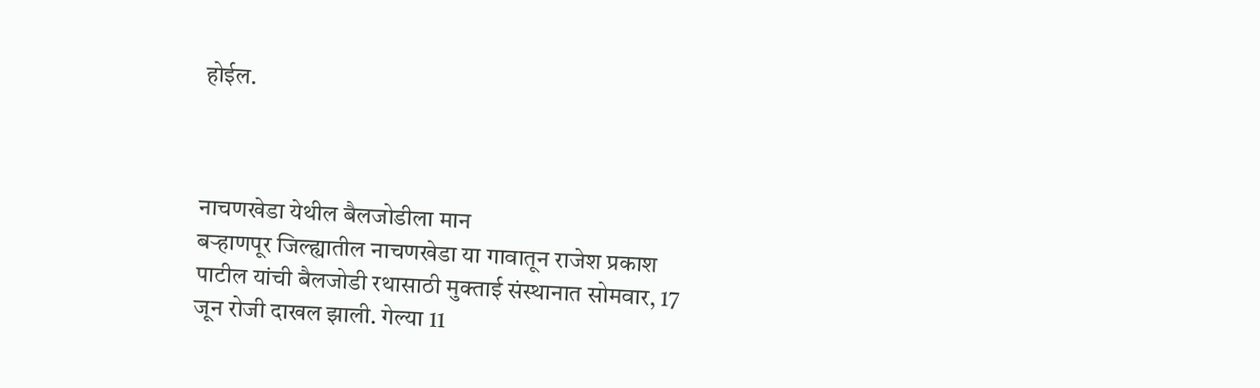होईल.



नाचणखेडा येथील बैलजोडीला मान
बर्‍हाणपूर जिल्ह्यातील नाचणखेडा या गावातून राजेश प्रकाश पाटील यांची बैलजोडी रथासाठी मुक्ताई संस्थानात सोमवार, 17 जून रोजी दाखल झाली. गेल्या 11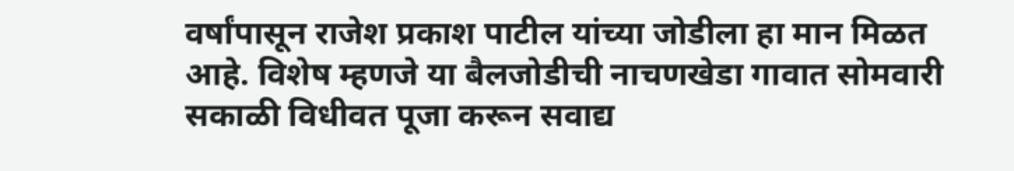वर्षांपासून राजेश प्रकाश पाटील यांच्या जोडीला हा मान मिळत आहे. विशेष म्हणजे या बैलजोडीची नाचणखेडा गावात सोमवारी सकाळी विधीवत पूजा करून सवाद्य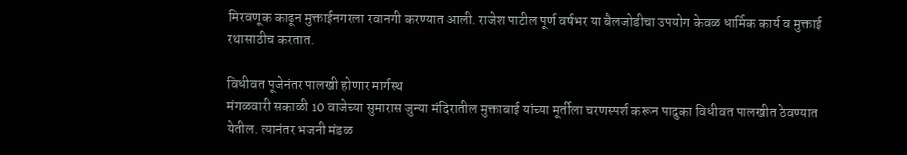मिरवणूक काढून मुक्ताईनगरला रवानगी करण्यात आली. राजेश पाटील पूर्ण वर्षभर या बैलजोडीचा उपयोग केवळ धार्मिक कार्य व मुक्ताई रथासाठीच करतात.

विधीवत पूजेनंतर पालखी होणार मार्गस्थ
मंगळवारी सकाळी 10 वाजेच्या सुमारास जुन्या मंदिरातील मुक्ताबाई यांच्या मूर्तीला चरणस्पर्श करून पादुका विधीवत पालखीत ठेवण्यात येतील. त्यानंतर भजनी मंडळ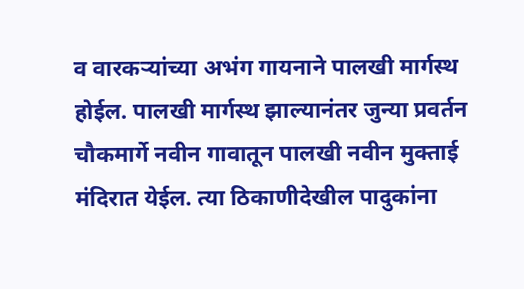व वारकर्‍यांच्या अभंग गायनाने पालखी मार्गस्थ होईल. पालखी मार्गस्थ झाल्यानंतर जुन्या प्रवर्तन चौकमार्गे नवीन गावातून पालखी नवीन मुक्ताई मंदिरात येईल. त्या ठिकाणीदेखील पादुकांना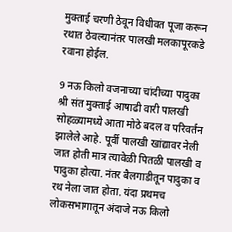मुक्ताई चरणी ठेवून विधीवत पूजा करून रथात ठेवल्यानंतर पालखी मलकापूरकडे रवाना होईल.

9 नऊ किलो वजनाच्या चांदीच्या पादुका
श्री संत मुक्ताई आषाढी वारी पालखी सोहळ्यामध्ये आता मोठे बदल व परिवर्तन झालेले आहे. पूर्वी पालखी खांद्यावर नेली जात होती मात्र त्यावेळी पितळी पालखी व पादुका होत्या. नंतर बैलगाडीतून पादुका व रथ नेला जात होता. यंदा प्रथमच लोकसभागातून अंदाजे नऊ किलो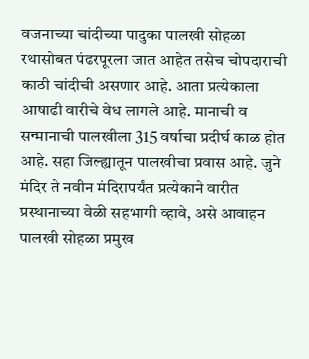वजनाच्या चांदीच्या पादुका पालखी सोहळा रथासोबत पंढरपूरला जात आहेत तसेच चोपदाराची काठी चांदीची असणार आहे. आता प्रत्येकाला आषाढी वारीचे वेध लागले आहे. मानाची व सन्मानाची पालखीला 315 वर्षाचा प्रदीर्घ काळ होत आहे. सहा जिल्ह्यातून पालखीचा प्रवास आहे. जुने मंदिर ते नवीन मंदिरापर्यंत प्रत्येकाने वारीत प्रस्थानाच्या वेळी सहभागी व्हावे, असे आवाहन पालखी सोहळा प्रमुख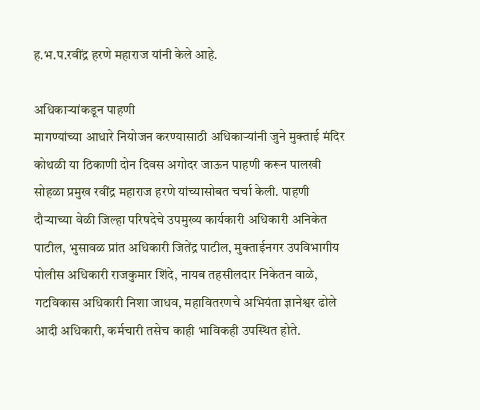ह.भ.प.रवींद्र हरणे महाराज यांनी केले आहे.

अधिकार्‍यांकडून पाहणी
मागण्यांच्या आधारे नियोजन करण्यासाठी अधिकार्‍यांनी जुने मुक्ताई मंदिर कोथळी या ठिकाणी दोन दिवस अगोदर जाऊन पाहणी करून पालखी सोहळा प्रमुख रवींद्र महाराज हरणे यांच्यासोबत चर्चा केली. पाहणी दौर्‍याच्या वेळी जिल्हा परिषदेचे उपमुख्य कार्यकारी अधिकारी अनिकेत पाटील, भुसावळ प्रांत अधिकारी जितेंद्र पाटील, मुक्ताईनगर उपविभागीय पोलीस अधिकारी राजकुमार शिंदे, नायब तहसीलदार निकेतन वाळे, गटविकास अधिकारी निशा जाधव, महावितरणचे अभियंता ज्ञानेश्वर ढोले आदी अधिकारी, कर्मचारी तसेच काही भाविकही उपस्थित होते.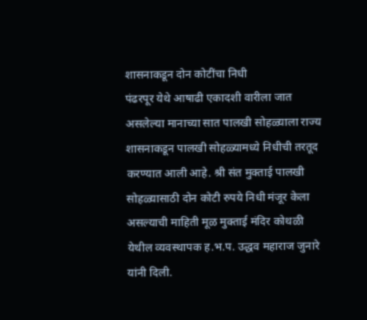शासनाकडून दोन कोटींचा निधी
पंढरपूर येथे आषाढी एकादशी वारीला जात असलेल्या मानाच्या सात पालखी सोहळ्याला राज्य शासनाकडून पालखी सोहळ्यामध्ये निधीची तरतूद करण्यात आली आहे. श्री संत मुक्ताई पालखी सोहळ्यासाठी दोन कोटी रुपये निधी मंजूर केला असल्याची माहिती मूळ मुक्ताई मंदिर कोथळी येथील व्यवस्थापक ह.भ.प. उद्धव महाराज जुनारे यांनी दिली.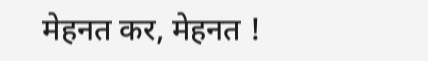मेहनत कर, मेहनत !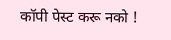कॉपी पेस्ट करू नको !